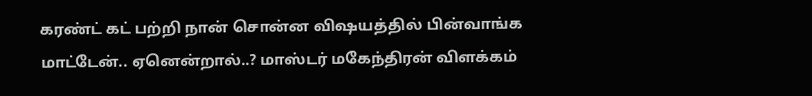கரண்ட் கட் பற்றி நான் சொன்ன விஷயத்தில் பின்வாங்க மாட்டேன்.. ஏனென்றால்..? மாஸ்டர் மகேந்திரன் விளக்கம்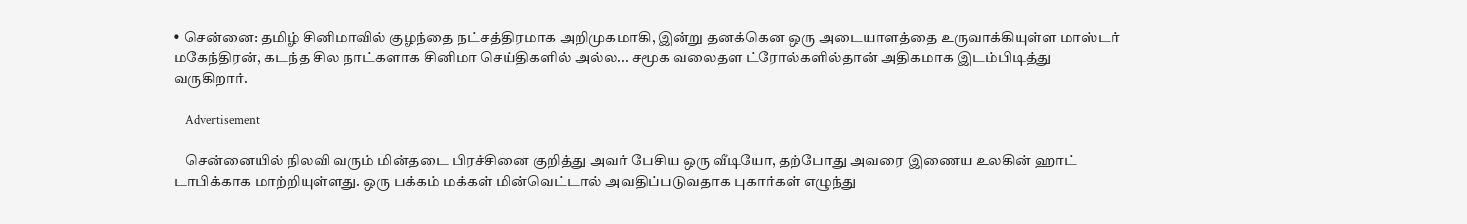• சென்னை: தமிழ் சினிமாவில் குழந்தை நட்சத்திரமாக அறிமுகமாகி, இன்று தனக்கென ஒரு அடையாளத்தை உருவாக்கியுள்ள மாஸ்டர் மகேந்திரன், கடந்த சில நாட்களாக சினிமா செய்திகளில் அல்ல... சமூக வலைதள ட்ரோல்களில்தான் அதிகமாக இடம்பிடித்து வருகிறார்.

    Advertisement

    சென்னையில் நிலவி வரும் மின்தடை பிரச்சினை குறித்து அவர் பேசிய ஒரு வீடியோ, தற்போது அவரை இணைய உலகின் ஹாட் டாபிக்காக மாற்றியுள்ளது. ஒரு பக்கம் மக்கள் மின்வெட்டால் அவதிப்படுவதாக புகார்கள் எழுந்து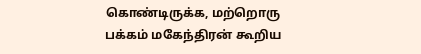கொண்டிருக்க, மற்றொரு பக்கம் மகேந்திரன் கூறிய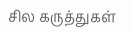சில கருத்துகள்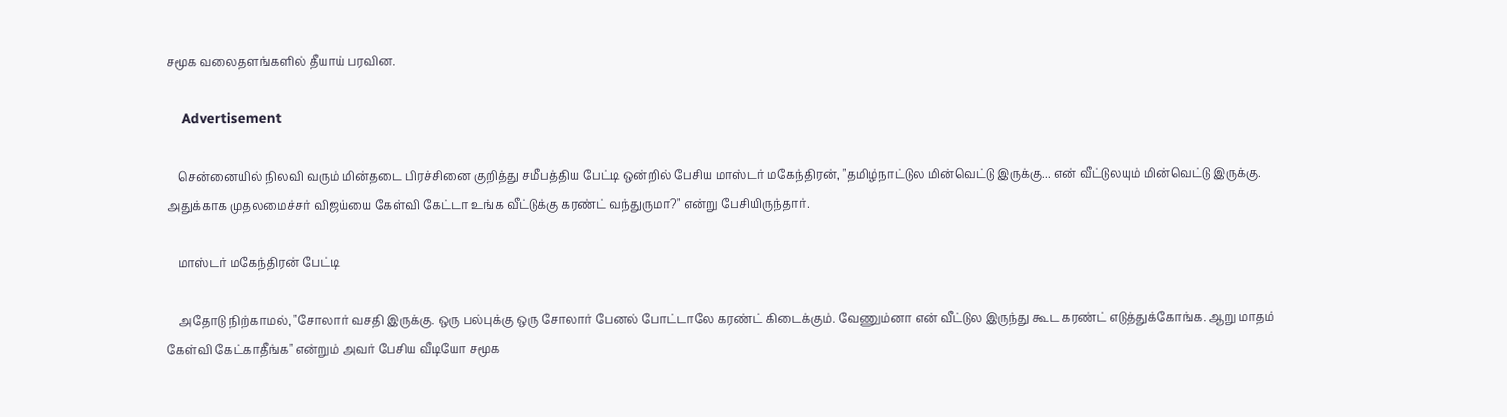சமூக வலைதளங்களில் தீயாய் பரவின.

    Advertisement

    சென்னையில் நிலவி வரும் மின்தடை பிரச்சினை குறித்து சமீபத்திய பேட்டி ஒன்றில் பேசிய மாஸ்டர் மகேந்திரன், "தமிழ்நாட்டுல மின்வெட்டு இருக்கு... என் வீட்டுலயும் மின்வெட்டு இருக்கு. அதுக்காக முதலமைச்சர் விஜய்யை கேள்வி கேட்டா உங்க வீட்டுக்கு கரண்ட் வந்துருமா?" என்று பேசியிருந்தார்.

    மாஸ்டர் மகேந்திரன் பேட்டி

    அதோடு நிற்காமல், "சோலார் வசதி இருக்கு. ஒரு பல்புக்கு ஒரு சோலார் பேனல் போட்டாலே கரண்ட் கிடைக்கும். வேணும்னா என் வீட்டுல இருந்து கூட கரண்ட் எடுத்துக்கோங்க. ஆறு மாதம் கேள்வி கேட்காதீங்க" என்றும் அவர் பேசிய வீடியோ சமூக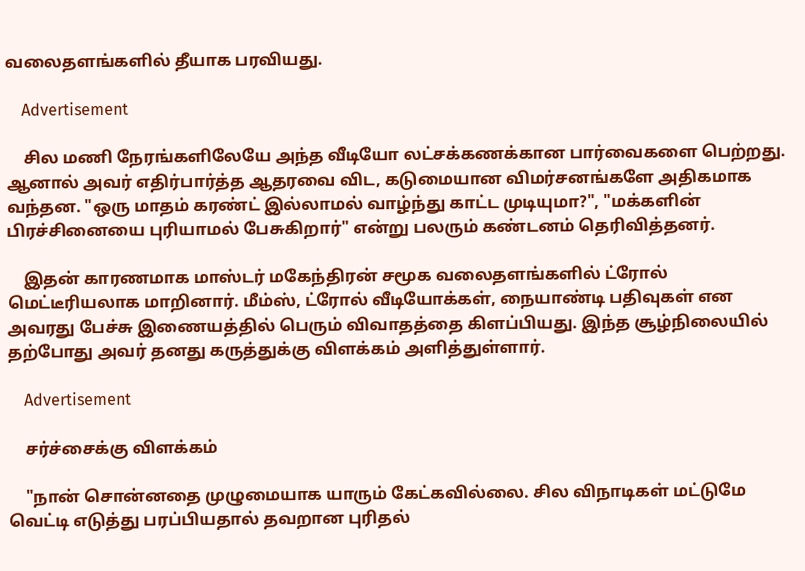வலைதளங்களில் தீயாக பரவியது.

    Advertisement

    சில மணி நேரங்களிலேயே அந்த வீடியோ லட்சக்கணக்கான பார்வைகளை பெற்றது. ஆனால் அவர் எதிர்பார்த்த ஆதரவை விட, கடுமையான விமர்சனங்களே அதிகமாக வந்தன. "ஒரு மாதம் கரண்ட் இல்லாமல் வாழ்ந்து காட்ட முடியுமா?", "மக்களின் பிரச்சினையை புரியாமல் பேசுகிறார்" என்று பலரும் கண்டனம் தெரிவித்தனர்.

    இதன் காரணமாக மாஸ்டர் மகேந்திரன் சமூக வலைதளங்களில் ட்ரோல் மெட்டீரியலாக மாறினார். மீம்ஸ், ட்ரோல் வீடியோக்கள், நையாண்டி பதிவுகள் என அவரது பேச்சு இணையத்தில் பெரும் விவாதத்தை கிளப்பியது. இந்த சூழ்நிலையில் தற்போது அவர் தனது கருத்துக்கு விளக்கம் அளித்துள்ளார்.

    Advertisement

    சர்ச்சைக்கு விளக்கம்

    "நான் சொன்னதை முழுமையாக யாரும் கேட்கவில்லை. சில விநாடிகள் மட்டுமே வெட்டி எடுத்து பரப்பியதால் தவறான புரிதல்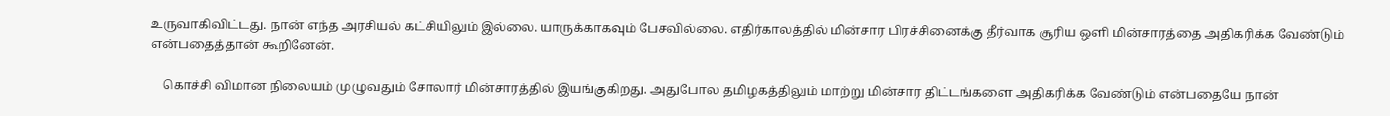உருவாகிவிட்டது. நான் எந்த அரசியல் கட்சியிலும் இல்லை. யாருக்காகவும் பேசவில்லை. எதிர்காலத்தில் மின்சார பிரச்சினைக்கு தீர்வாக சூரிய ஒளி மின்சாரத்தை அதிகரிக்க வேண்டும் என்பதைத்தான் கூறினேன்.

    கொச்சி விமான நிலையம் முழுவதும் சோலார் மின்சாரத்தில் இயங்குகிறது. அதுபோல தமிழகத்திலும் மாற்று மின்சார திட்டங்களை அதிகரிக்க வேண்டும் என்பதையே நான்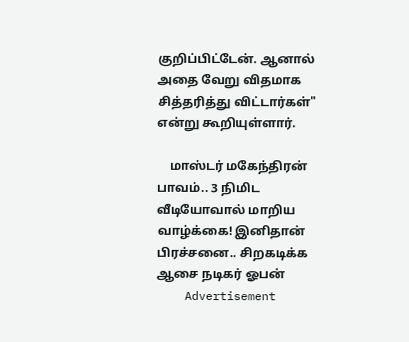குறிப்பிட்டேன். ஆனால் அதை வேறு விதமாக சித்தரித்து விட்டார்கள்" என்று கூறியுள்ளார்.

    மாஸ்டர் மகேந்திரன் பாவம்.. 3 நிமிட வீடியோவால் மாறிய வாழ்க்கை! இனிதான் பிரச்சனை.. சிறகடிக்க ஆசை நடிகர் ஓபன்
    Advertisement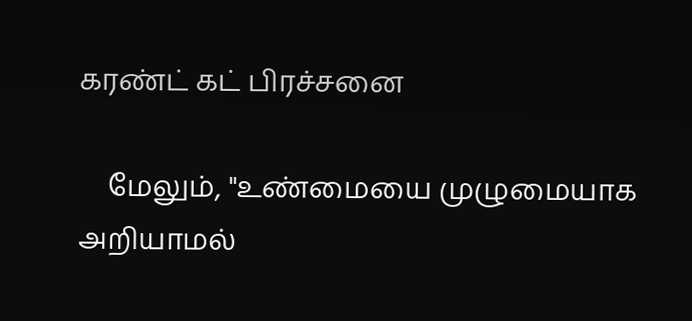கரண்ட் கட் பிரச்சனை

    மேலும், "உண்மையை முழுமையாக அறியாமல்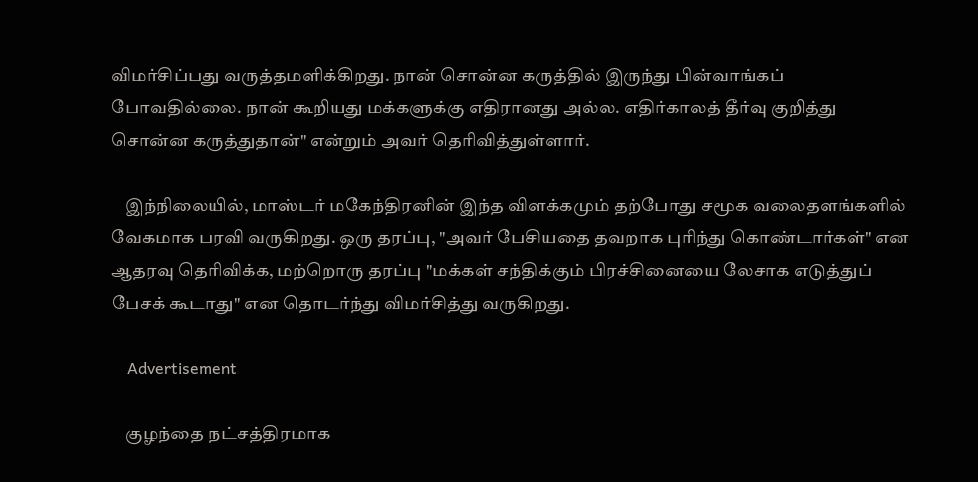விமர்சிப்பது வருத்தமளிக்கிறது. நான் சொன்ன கருத்தில் இருந்து பின்வாங்கப் போவதில்லை. நான் கூறியது மக்களுக்கு எதிரானது அல்ல. எதிர்காலத் தீர்வு குறித்து சொன்ன கருத்துதான்" என்றும் அவர் தெரிவித்துள்ளார்.

    இந்நிலையில், மாஸ்டர் மகேந்திரனின் இந்த விளக்கமும் தற்போது சமூக வலைதளங்களில் வேகமாக பரவி வருகிறது. ஒரு தரப்பு, "அவர் பேசியதை தவறாக புரிந்து கொண்டார்கள்" என ஆதரவு தெரிவிக்க, மற்றொரு தரப்பு "மக்கள் சந்திக்கும் பிரச்சினையை லேசாக எடுத்துப் பேசக் கூடாது" என தொடர்ந்து விமர்சித்து வருகிறது.

    Advertisement

    குழந்தை நட்சத்திரமாக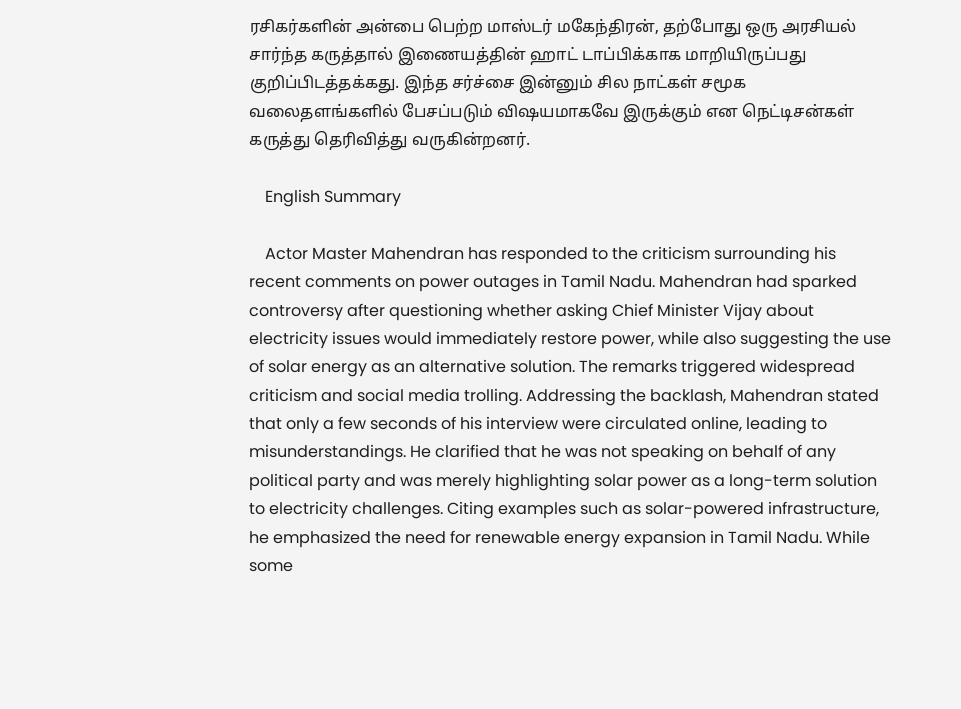ரசிகர்களின் அன்பை பெற்ற மாஸ்டர் மகேந்திரன், தற்போது ஒரு அரசியல் சார்ந்த கருத்தால் இணையத்தின் ஹாட் டாப்பிக்காக மாறியிருப்பது குறிப்பிடத்தக்கது. இந்த சர்ச்சை இன்னும் சில நாட்கள் சமூக வலைதளங்களில் பேசப்படும் விஷயமாகவே இருக்கும் என நெட்டிசன்கள் கருத்து தெரிவித்து வருகின்றனர்.

    English Summary

    Actor Master Mahendran has responded to the criticism surrounding his recent comments on power outages in Tamil Nadu. Mahendran had sparked controversy after questioning whether asking Chief Minister Vijay about electricity issues would immediately restore power, while also suggesting the use of solar energy as an alternative solution. The remarks triggered widespread criticism and social media trolling. Addressing the backlash, Mahendran stated that only a few seconds of his interview were circulated online, leading to misunderstandings. He clarified that he was not speaking on behalf of any political party and was merely highlighting solar power as a long-term solution to electricity challenges. Citing examples such as solar-powered infrastructure, he emphasized the need for renewable energy expansion in Tamil Nadu. While some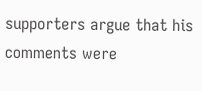supporters argue that his comments were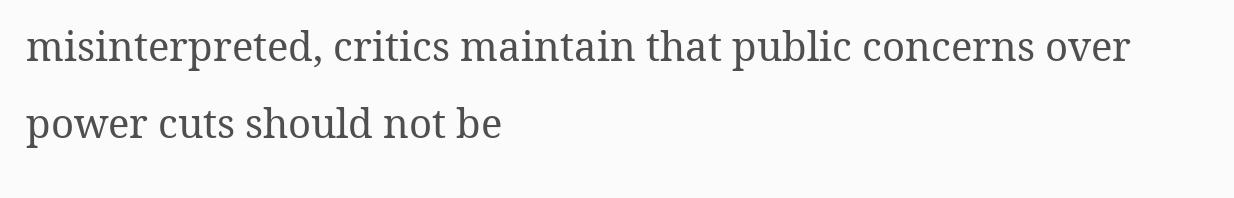misinterpreted, critics maintain that public concerns over power cuts should not be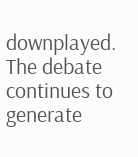downplayed. The debate continues to generate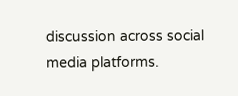discussion across social media platforms.